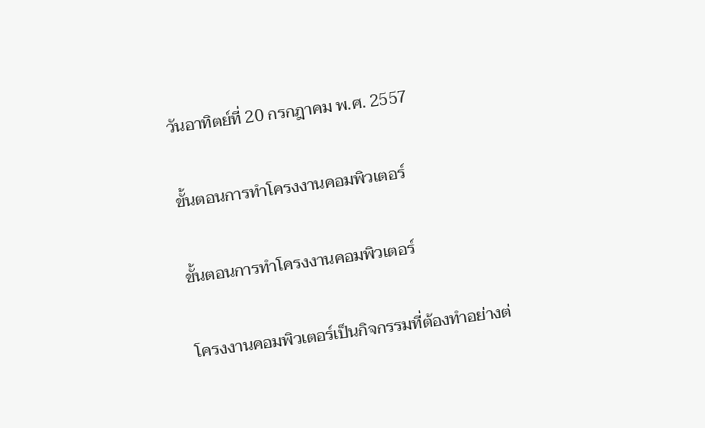วันอาทิตย์ที่ 20 กรกฎาคม พ.ศ. 2557

ขั้นตอนการทำโครงงานคอมพิวเตอร์

ขั้นตอนการทำโครงงานคอมพิวเตอร์

โครงงานคอมพิวเตอร์เป็นกิจกรรมที่ต้องทำอย่างต่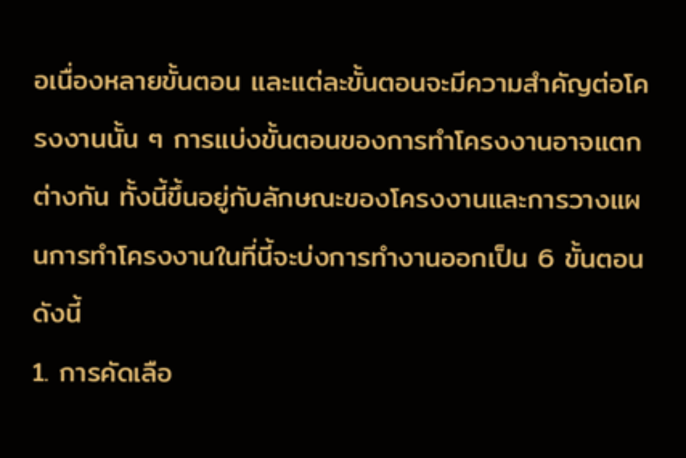อเนื่องหลายขั้นตอน และแต่ละขั้นตอนจะมีความสำคัญต่อโครงงานนั้น ๆ การแบ่งขั้นตอนของการทำโครงงานอาจแตกต่างกัน ทั้งนี้ขึ้นอยู่กับลักษณะของโครงงานและการวางแผนการทำโครงงานในที่นี้จะบ่งการทำงานออกเป็น 6 ขั้นตอนดังนี้
1. การคัดเลือ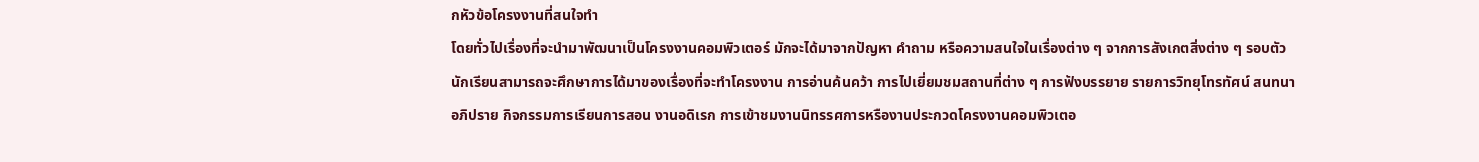กหัวข้อโครงงานที่สนใจทำ
โดยทั่วไปเรื่องที่จะนำมาพัฒนาเป็นโครงงานคอมพิวเตอร์ มักจะได้มาจากปัญหา คำถาม หรือความสนใจในเรื่องต่าง ๆ จากการสังเกตสิ่งต่าง ๆ รอบตัว นักเรียนสามารถจะศึกษาการได้มาของเรื่องที่จะทำโครงงาน การอ่านค้นคว้า การไปเยี่ยมชมสถานที่ต่าง ๆ การฟังบรรยาย รายการวิทยุโทรทัศน์ สนทนาอภิปราย กิจกรรมการเรียนการสอน งานอดิเรก การเข้าชมงานนิทรรศการหรืองานประกวดโครงงานคอมพิวเตอ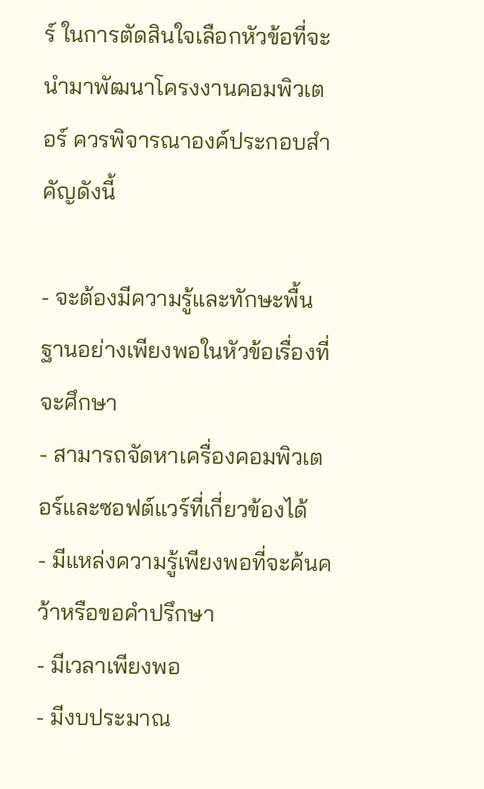ร์ ในการตัดสินใจเลือกหัวข้อที่จะนำมาพัฒนาโครงงานคอมพิวเตอร์ ควรพิจารณาองค์ประกอบสำคัญดังนี้

- จะต้องมีความรู้และทักษะพื้นฐานอย่างเพียงพอในหัวข้อเรื่องที่จะศึกษา
- สามารถจัดหาเครื่องคอมพิวเตอร์และซอฟต์แวร์ที่เกี่ยวข้องได้
- มีแหล่งความรู้เพียงพอที่จะค้นคว้าหรือขอคำปรึกษา
- มีเวลาเพียงพอ
- มีงบประมาณ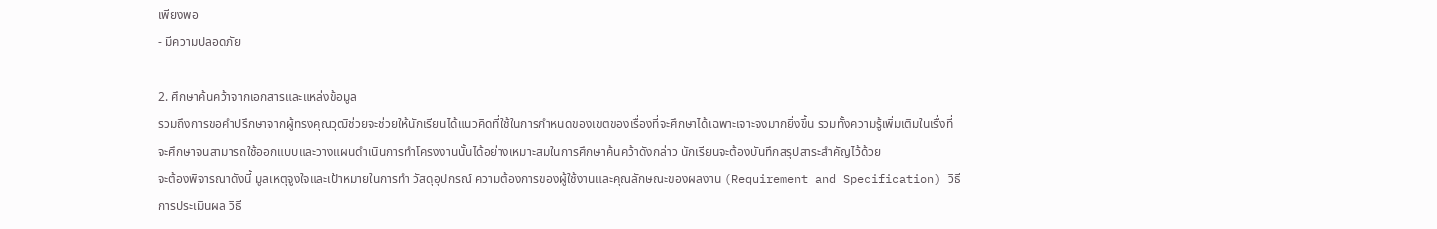เพียงพอ
- มีความปลอดภัย

2. ศึกษาค้นคว้าจากเอกสารและแหล่งข้อมูล
รวมถึงการขอคำปรึกษาจากผู้ทรงคุณวุฒิช่วยจะช่วยให้นักเรียนได้แนวคิดที่ใช้ในการกำหนดของเขตของเรื่องที่จะศึกษาได้เฉพาะเจาะจงมากยิ่งขึ้น รวมทั้งความรู้เพิ่มเติมในเรื่งที่จะศึกษาจนสามารถใช้ออกแบบและวางแผนดำเนินการทำโครงงานนั้นได้อย่างเหมาะสมในการศึกษาค้นคว้าดังกล่าว นักเรียนจะต้องบันทึกสรุปสาระสำคัญไว้ด้วย
จะต้องพิจารณาดังนี้ มูลเหตุจูงใจและเป้าหมายในการทำ วัสดุอุปกรณ์ ความต้องการของผู้ใช้งานและคุณลักษณะของผลงาน (Requirement and Specification) วิธีการประเมินผล วิธี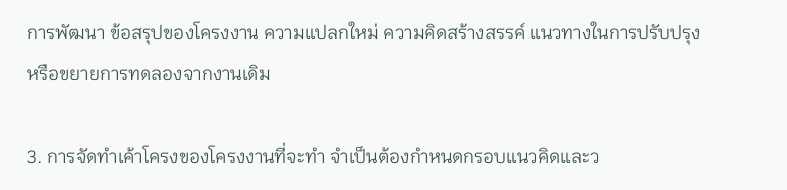การพัฒนา ข้อสรุปของโครงงาน ความแปลกใหม่ ความคิดสร้างสรรค์ แนวทางในการปรับปรุงหรือขยายการทดลองจากงานเดิม

3. การจัดทำเค้าโครงของโครงงานที่จะทำ จำเป็นต้องกำหนดกรอบแนวคิดและว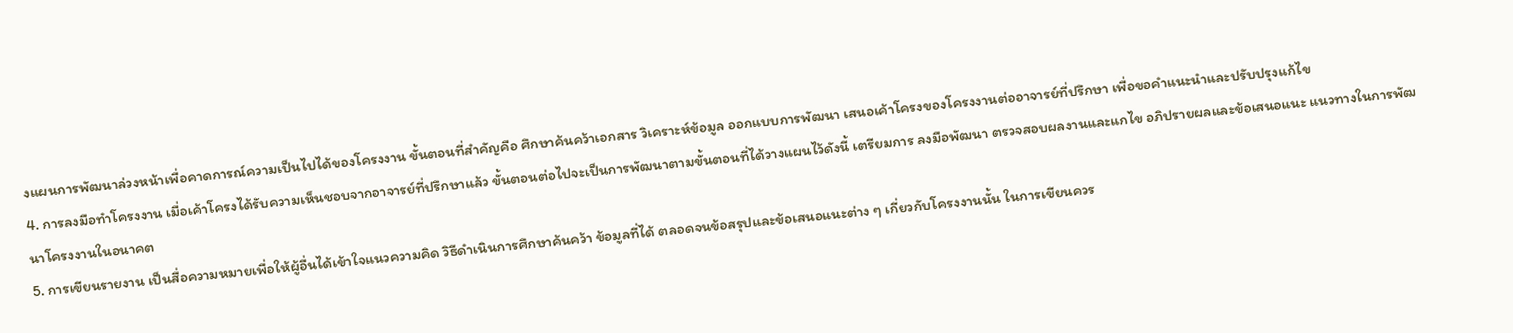งแผนการพัฒนาล่วงหน้าเพื่อคาดการณ์ความเป็นไปได้ของโครงงาน ขั้นตอนที่สำคัญคือ ศึกษาค้นคว้าเอกสาร วิเคราะห์ข้อมูล ออกแบบการพัฒนา เสนอเค้าโครงของโครงงานต่ออาจารย์ที่ปรึกษา เพื่อขอคำแนะนำและปรับปรุงแก้ไข
4. การลงมือทำโครงงาน เมื่อเค้าโครงได้รับความเห็นชอบจากอาจารย์ที่ปรึกษาแล้ว ขั้นตอนต่อไปจะเป็นการพัฒนาตามขั้นตอนที่ได้วางแผนไว้ดังนี้ เตรียมการ ลงมือพัฒนา ตรวจสอบผลงานและแกไข อภิปรายผลและข้อเสนอแนะ แนวทางในการพัฒนาโครงงานในอนาคต
5. การเขียนรายงาน เป็นสื่อความหมายเพื่อให้ผู้อื่นได้เข้าใจแนวความคิด วิธีดำเนินการศึกษาค้นคว้า ข้อมูลที่ได้ ตลอดจนข้อสรุปและข้อเสนอแนะต่าง ๆ เกี่ยวกับโครงงานนั้น ในการเขียนควร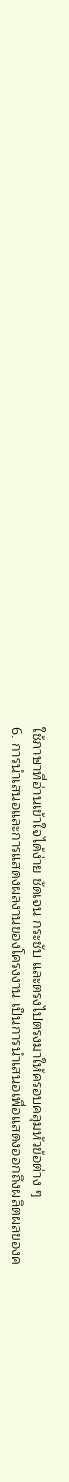ใช้ภาษาที่อ่านเข้าใจได้ง่าย ชัดเจน กระชับ และตรงไปตรงมาให้ครอบคลุมหัวข้อต่าง ๆ
6. การนำเสนอและการแสดงผลงานของโครงงาน เป็นการนำเสนอเพื่อแสดงออกถึงผลิตผลของค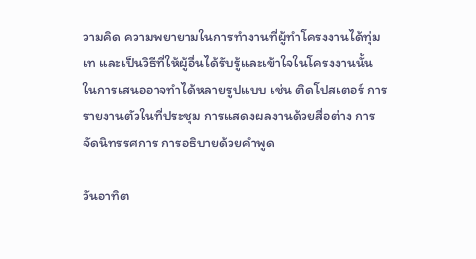วามคิด ความพยายามในการทำงานที่ผู้ทำโครงงานได้ทุ่มเท และเป็นวิธีที่ให้ผู้อื่นได้รับรู้และเข้าใจในโครงงานนั้น ในการเสนออาจทำได้หลายรูปแบบ เช่น ติดโปสเตอร์ การรายงานตัวในที่ประชุม การแสดงผลงานด้วยสื่อต่าง การจัดนิทรรศการ การอธิบายด้วยคำพูด

วันอาทิต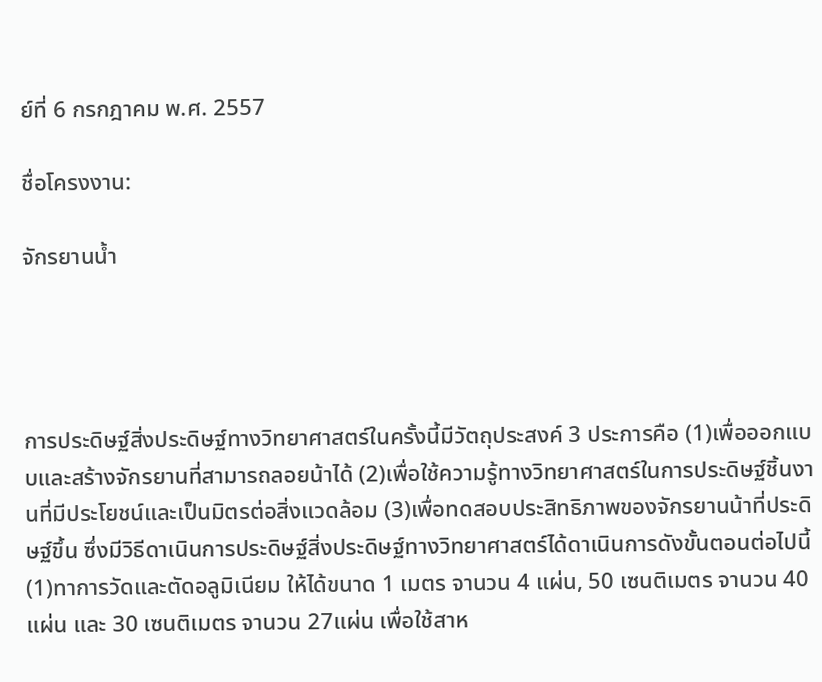ย์ที่ 6 กรกฎาคม พ.ศ. 2557

ชื่อโครงงาน:

จักรยานน้ำ




การประดิษฐ์สิ่งประดิษฐ์ทางวิทยาศาสตร์ในครั้งนี้มีวัตถุประสงค์ 3 ประการคือ (1)เพื่อออกแบบและสร้างจักรยานที่สามารถลอยน้าได้ (2)เพื่อใช้ความรู้ทางวิทยาศาสตร์ในการประดิษฐ์ชิ้นงานที่มีประโยชน์และเป็นมิตรต่อสิ่งแวดล้อม (3)เพื่อทดสอบประสิทธิภาพของจักรยานน้าที่ประดิษฐ์ขึ้น ซึ่งมีวิธีดาเนินการประดิษฐ์สิ่งประดิษฐ์ทางวิทยาศาสตร์ได้ดาเนินการดังขั้นตอนต่อไปนี้ (1)ทาการวัดและตัดอลูมิเนียม ให้ได้ขนาด 1 เมตร จานวน 4 แผ่น, 50 เซนติเมตร จานวน 40 แผ่น และ 30 เซนติเมตร จานวน 27แผ่น เพื่อใช้สาห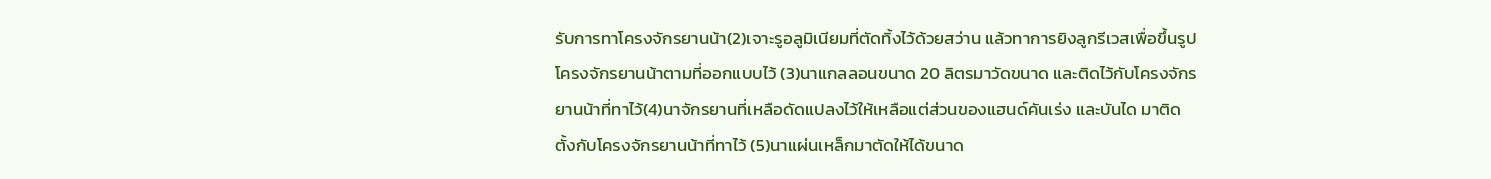รับการทาโครงจักรยานน้า(2)เจาะรูอลูมิเนียมที่ตัดทิ้งไว้ด้วยสว่าน แล้วทาการยิงลูกรีเวสเพื่อขึ้นรูปโครงจักรยานน้าตามที่ออกแบบไว้ (3)นาแกลลอนขนาด 20 ลิตรมาวัดขนาด และติดไว้กับโครงจักรยานน้าที่ทาไว้(4)นาจักรยานที่เหลือดัดแปลงไว้ให้เหลือแต่ส่วนของแฮนด์คันเร่ง และบันได มาติดตั้งกับโครงจักรยานน้าที่ทาไว้ (5)นาแผ่นเหล็กมาตัดให้ได้ขนาด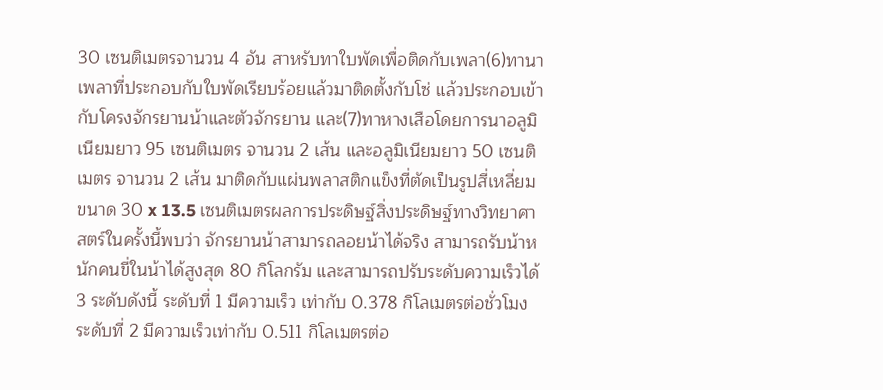30 เซนติเมตรจานวน 4 อัน สาหรับทาใบพัดเพื่อติดกับเพลา(6)ทานาเพลาที่ประกอบกับใบพัดเรียบร้อยแล้วมาติดตั้งกับโซ่ แล้วประกอบเข้ากับโครงจักรยานน้าและตัวจักรยาน และ(7)ทาหางเสือโดยการนาอลูมิเนียมยาว 95 เซนติเมตร จานวน 2 เส้น และอลูมิเนียมยาว 50 เซนติเมตร จานวน 2 เส้น มาติดกับแผ่นพลาสติกแข็งที่ตัดเป็นรูปสี่เหลี่ยมขนาด 30 x 13.5 เซนติเมตรผลการประดิษฐ์สิ่งประดิษฐ์ทางวิทยาศาสตร์ในครั้งนี้พบว่า จักรยานน้าสามารถลอยน้าได้จริง สามารถรับน้าหนักคนขี่ในน้าได้สูงสุด 80 กิโลกรัม และสามารถปรับระดับความเร็วได้ 3 ระดับดังนี้ ระดับที่ 1 มีความเร็ว เท่ากับ 0.378 กิโลเมตรต่อชั่วโมง ระดับที่ 2 มีความเร็วเท่ากับ 0.511 กิโลเมตรต่อ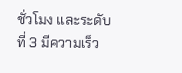ชั่วโมง และระดับที่ 3 มีความเร็ว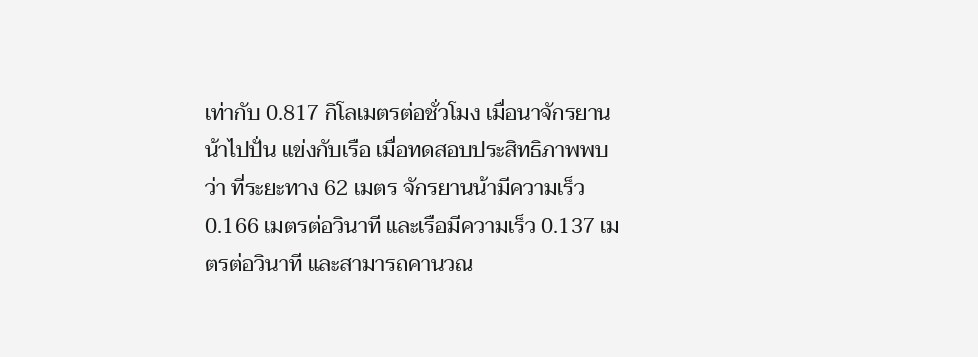เท่ากับ 0.817 กิโลเมตรต่อชั่วโมง เมื่อนาจักรยานน้าไปปั่น แข่งกับเรือ เมื่อทดสอบประสิทธิภาพพบว่า ที่ระยะทาง 62 เมตร จักรยานน้ามีความเร็ว 0.166 เมตรต่อวินาที และเรือมีความเร็ว 0.137 เมตรต่อวินาที และสามารถคานวณ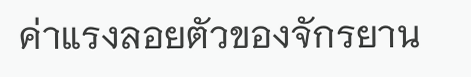ค่าแรงลอยตัวของจักรยาน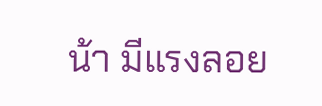น้า มีแรงลอย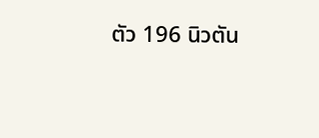ตัว 196 นิวตัน